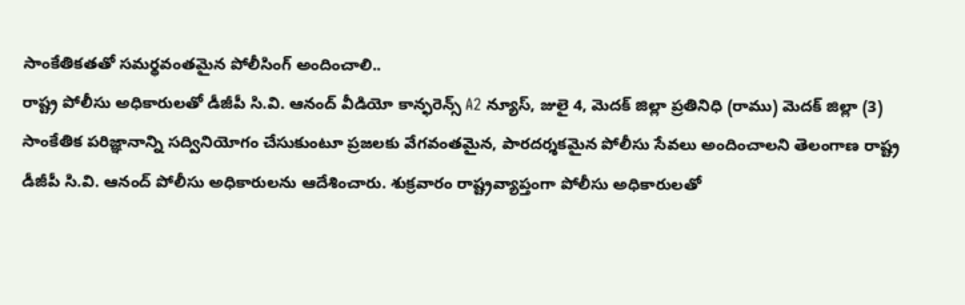సాంకేతికతతో సమర్థవంతమైన పోలీసింగ్ అందించాలి..
రాష్ట్ర పోలీసు అధికారులతో డీజీపీ సి.వి. ఆనంద్ వీడియో కాన్ఫరెన్స్ A2 న్యూస్, జులై 4, మెదక్ జిల్లా ప్రతినిధి (రాము) మెదక్ జిల్లా (3) సాంకేతిక పరిజ్ఞానాన్ని సద్వినియోగం చేసుకుంటూ ప్రజలకు వేగవంతమైన, పారదర్శకమైన పోలీసు సేవలు అందించాలని తెలంగాణ రాష్ట్ర డీజీపీ సి.వి. ఆనంద్ పోలీసు అధికారులను ఆదేశించారు. శుక్రవారం రాష్ట్రవ్యాప్తంగా పోలీసు అధికారులతో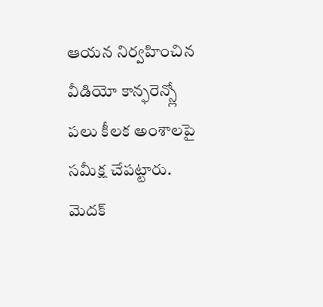ఆయన నిర్వహించిన వీడియో కాన్ఫరెన్స్లో పలు కీలక అంశాలపై సమీక్ష చేపట్టారు. మెదక్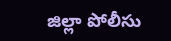జిల్లా పోలీసు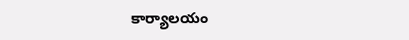కార్యాలయం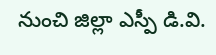నుంచి జిల్లా ఎస్పీ డి.వి.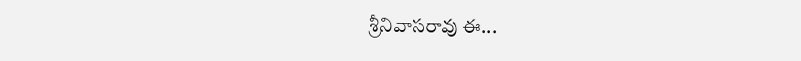శ్రీనివాసరావు ఈ...